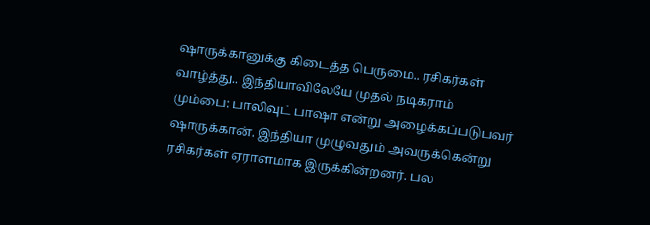ஷாருக்கானுக்கு கிடைத்த பெருமை.. ரசிகர்கள் வாழ்த்து.. இந்தியாவிலேயே முதல் நடிகராம்
மும்பை: பாலிவுட் பாஷா என்று அழைக்கப்படுபவர் ஷாருக்கான். இந்தியா முழுவதும் அவருக்கென்று ரசிகர்கள் ஏராளமாக இருக்கின்றனர். பல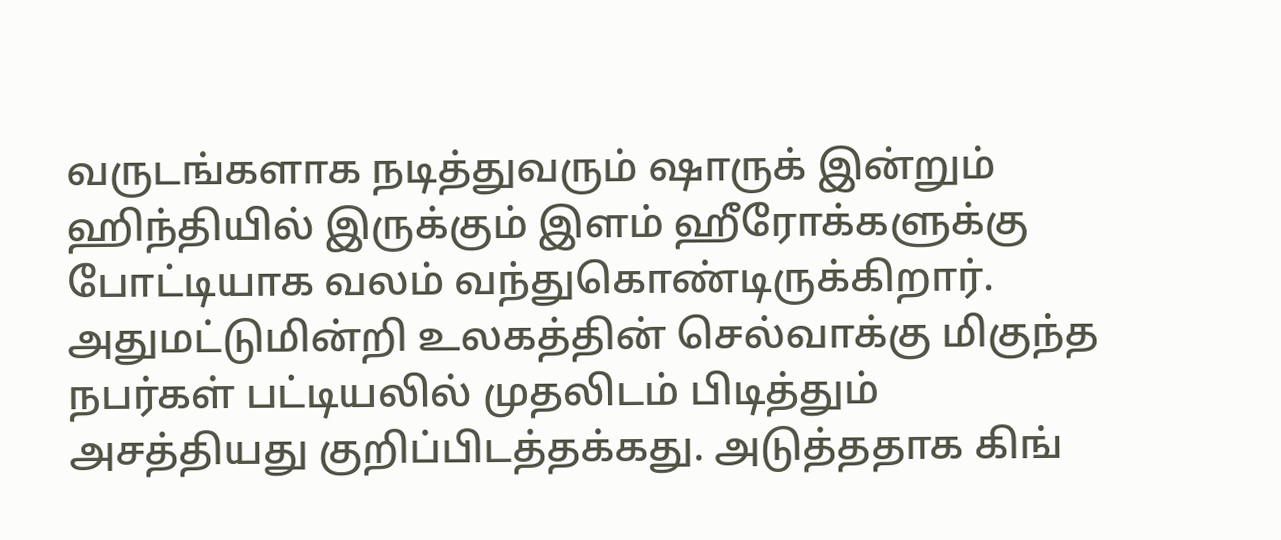வருடங்களாக நடித்துவரும் ஷாருக் இன்றும் ஹிந்தியில் இருக்கும் இளம் ஹீரோக்களுக்கு போட்டியாக வலம் வந்துகொண்டிருக்கிறார். அதுமட்டுமின்றி உலகத்தின் செல்வாக்கு மிகுந்த நபர்கள் பட்டியலில் முதலிடம் பிடித்தும் அசத்தியது குறிப்பிடத்தக்கது. அடுத்ததாக கிங்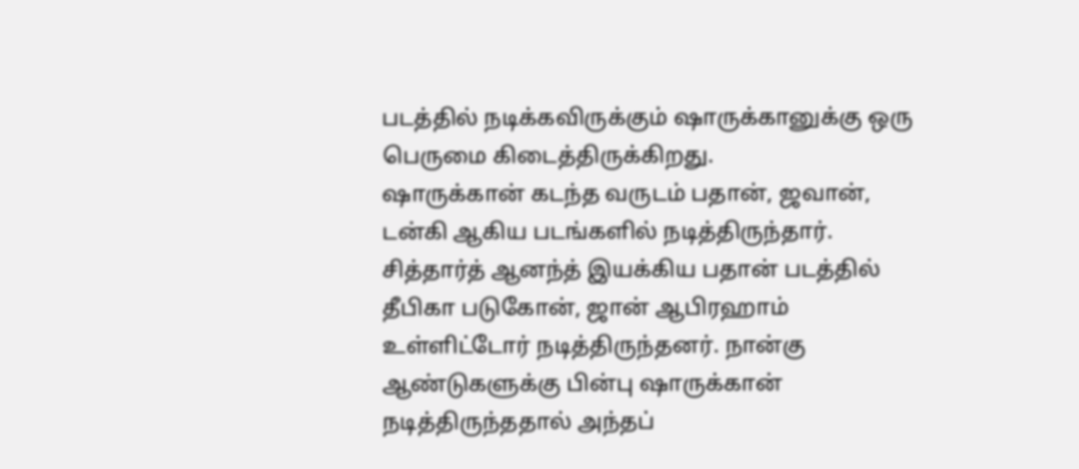படத்தில் நடிக்கவிருக்கும் ஷாருக்கானுக்கு ஒரு பெருமை கிடைத்திருக்கிறது.
ஷாருக்கான் கடந்த வருடம் பதான், ஜவான், டன்கி ஆகிய படங்களில் நடித்திருந்தார். சித்தார்த் ஆனந்த் இயக்கிய பதான் படத்தில் தீபிகா படுகோன், ஜான் ஆபிரஹாம் உள்ளிட்டோர் நடித்திருந்தனர். நான்கு ஆண்டுகளுக்கு பின்பு ஷாருக்கான் நடித்திருந்ததால் அந்தப்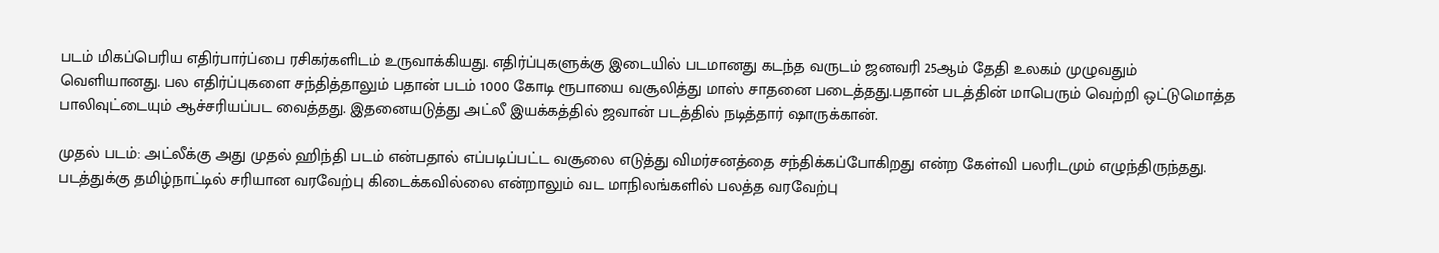படம் மிகப்பெரிய எதிர்பார்ப்பை ரசிகர்களிடம் உருவாக்கியது. எதிர்ப்புகளுக்கு இடையில் படமானது கடந்த வருடம் ஜனவரி 25ஆம் தேதி உலகம் முழுவதும் வெளியானது. பல எதிர்ப்புகளை சந்தித்தாலும் பதான் படம் 1000 கோடி ரூபாயை வசூலித்து மாஸ் சாதனை படைத்தது.பதான் படத்தின் மாபெரும் வெற்றி ஒட்டுமொத்த பாலிவுட்டையும் ஆச்சரியப்பட வைத்தது. இதனையடுத்து அட்லீ இயக்கத்தில் ஜவான் படத்தில் நடித்தார் ஷாருக்கான்.

முதல் படம்: அட்லீக்கு அது முதல் ஹிந்தி படம் என்பதால் எப்படிப்பட்ட வசூலை எடுத்து விமர்சனத்தை சந்திக்கப்போகிறது என்ற கேள்வி பலரிடமும் எழுந்திருந்தது. படத்துக்கு தமிழ்நாட்டில் சரியான வரவேற்பு கிடைக்கவில்லை என்றாலும் வட மாநிலங்களில் பலத்த வரவேற்பு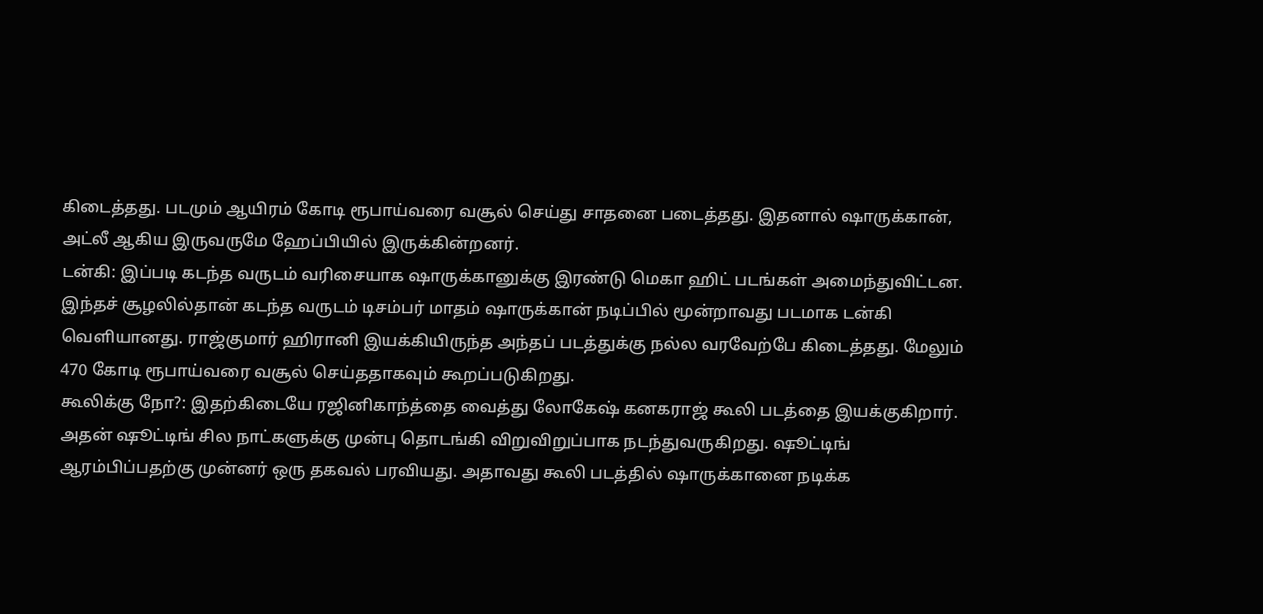கிடைத்தது. படமும் ஆயிரம் கோடி ரூபாய்வரை வசூல் செய்து சாதனை படைத்தது. இதனால் ஷாருக்கான், அட்லீ ஆகிய இருவருமே ஹேப்பியில் இருக்கின்றனர்.
டன்கி: இப்படி கடந்த வருடம் வரிசையாக ஷாருக்கானுக்கு இரண்டு மெகா ஹிட் படங்கள் அமைந்துவிட்டன. இந்தச் சூழலில்தான் கடந்த வருடம் டிசம்பர் மாதம் ஷாருக்கான் நடிப்பில் மூன்றாவது படமாக டன்கி வெளியானது. ராஜ்குமார் ஹிரானி இயக்கியிருந்த அந்தப் படத்துக்கு நல்ல வரவேற்பே கிடைத்தது. மேலும் 470 கோடி ரூபாய்வரை வசூல் செய்ததாகவும் கூறப்படுகிறது.
கூலிக்கு நோ?: இதற்கிடையே ரஜினிகாந்த்தை வைத்து லோகேஷ் கனகராஜ் கூலி படத்தை இயக்குகிறார். அதன் ஷூட்டிங் சில நாட்களுக்கு முன்பு தொடங்கி விறுவிறுப்பாக நடந்துவருகிறது. ஷூட்டிங் ஆரம்பிப்பதற்கு முன்னர் ஒரு தகவல் பரவியது. அதாவது கூலி படத்தில் ஷாருக்கானை நடிக்க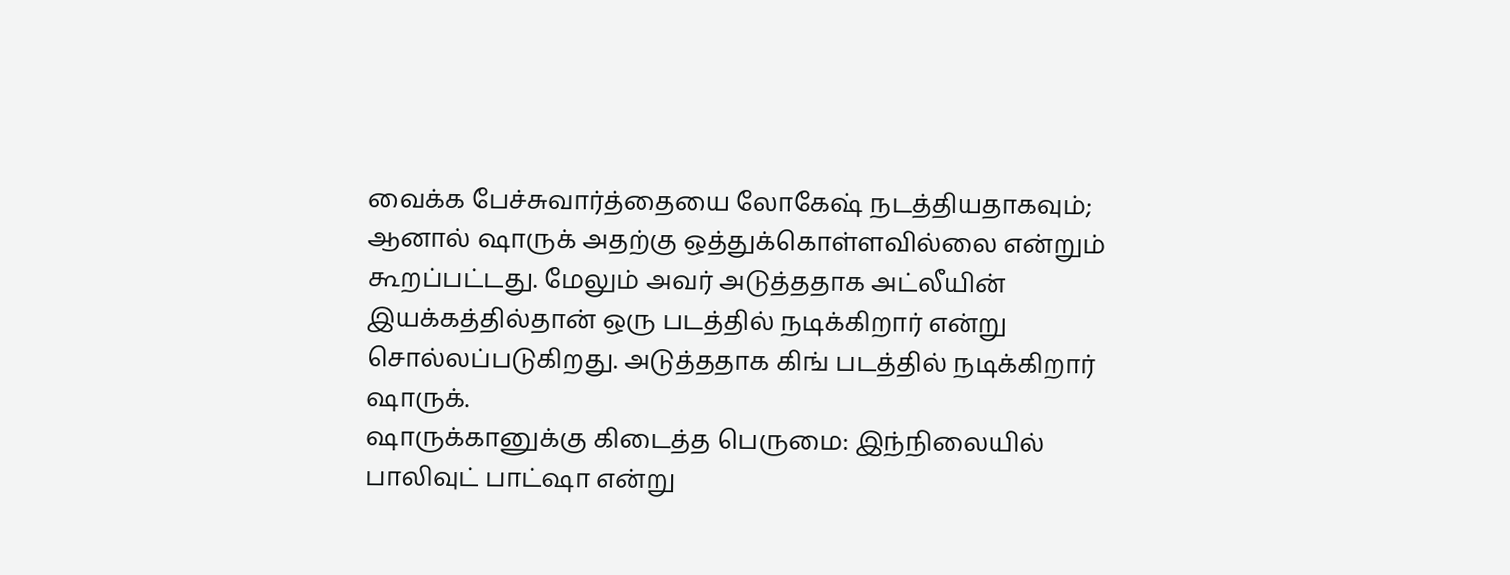வைக்க பேச்சுவார்த்தையை லோகேஷ் நடத்தியதாகவும்; ஆனால் ஷாருக் அதற்கு ஒத்துக்கொள்ளவில்லை என்றும் கூறப்பட்டது. மேலும் அவர் அடுத்ததாக அட்லீயின் இயக்கத்தில்தான் ஒரு படத்தில் நடிக்கிறார் என்று சொல்லப்படுகிறது. அடுத்ததாக கிங் படத்தில் நடிக்கிறார் ஷாருக்.
ஷாருக்கானுக்கு கிடைத்த பெருமை: இந்நிலையில் பாலிவுட் பாட்ஷா என்று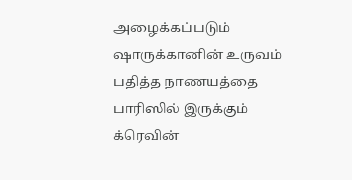அழைக்கப்படும் ஷாருக்கானின் உருவம் பதித்த நாணயத்தை பாரிஸில் இருக்கும் க்ரெவின்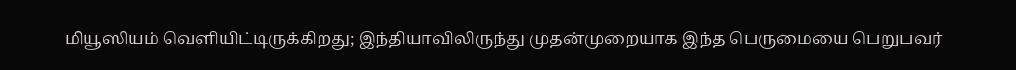மியூஸியம் வெளியிட்டிருக்கிறது; இந்தியாவிலிருந்து முதன்முறையாக இந்த பெருமையை பெறுபவர்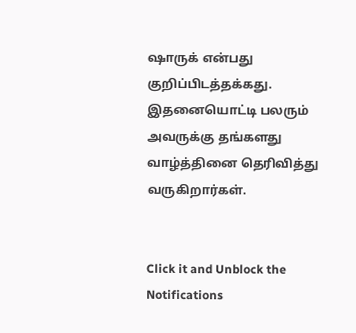ஷாருக் என்பது குறிப்பிடத்தக்கது. இதனையொட்டி பலரும் அவருக்கு தங்களது வாழ்த்தினை தெரிவித்து வருகிறார்கள்.


Click it and Unblock the Notifications